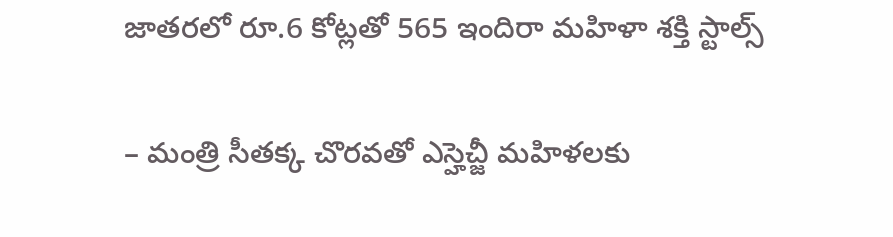జాతరలో రూ.6 కోట్లతో 565 ఇందిరా మహిళా శక్తి స్టాల్స్

– మంత్రి సీతక్క చొరవతో ఎస్హెచ్జీ మహిళలకు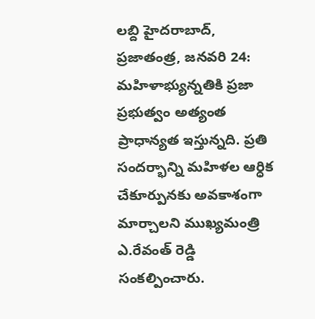లబ్ది హైదరాబాద్, ప్రజాతంత్ర, జనవరి 24: మహిళాభ్యున్నతికి ప్రజా ప్రభుత్వం అత్యంత ప్రాధాన్యత ఇస్తున్నది. ప్రతి సందర్భాన్ని మహిళల ఆర్ధిక చేకూర్పునకు అవకాశంగా మార్చాలని ముఖ్యమంత్రి ఎ.రేవంత్ రెడ్డి సంకల్పించారు.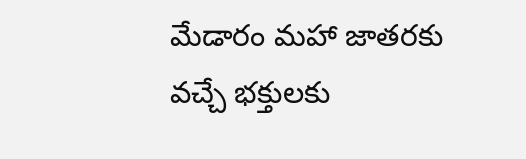మేడారం మహా జాతరకు వచ్చే భక్తులకు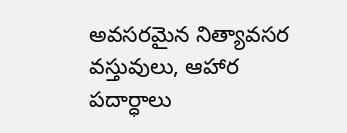అవసరమైన నిత్యావసర వస్తువులు, ఆహార పదార్ధాలు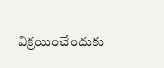విక్రయించేందుకు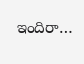ఇందిరా…